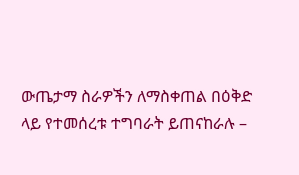ውጤታማ ስራዎችን ለማስቀጠል በዕቅድ ላይ የተመሰረቱ ተግባራት ይጠናከራሉ –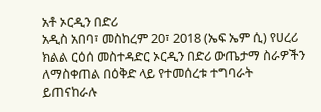አቶ ኦርዲን በድሪ
አዲስ አበባ፣ መስከረም 20፣ 2018 (ኤፍ ኤም ሲ) የሀረሪ ክልል ርዕሰ መስተዳድር ኦርዲን በድሪ ውጤታማ ስራዎችን ለማስቀጠል በዕቅድ ላይ የተመሰረቱ ተግባራት ይጠናከራሉ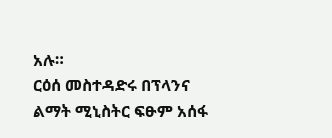አሉ።
ርዕሰ መስተዳድሩ በፕላንና ልማት ሚኒስትር ፍፁም አሰፋ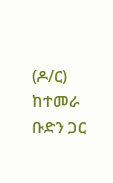(ዶ/ር) ከተመራ ቡድን ጋር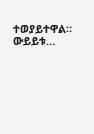ተወያይተዋል።
ውይይቱ…